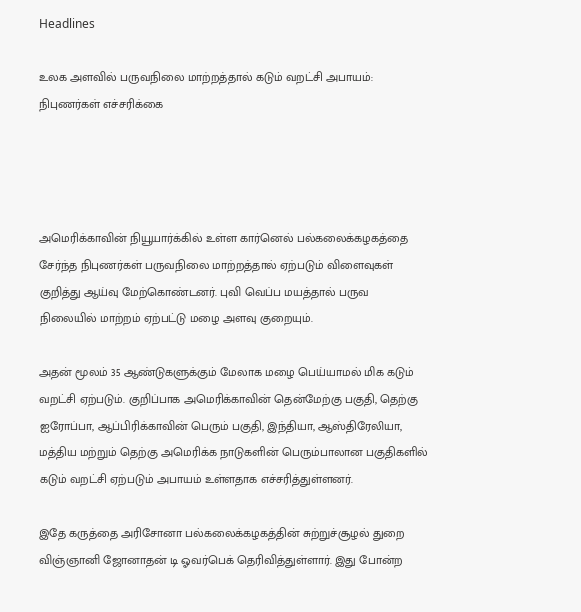Headlines

உலக அளவில் பருவநிலை மாற்றத்தால் கடும் வறட்சி அபாயம்: நிபுணர்கள் எச்சரிக்கை




அமெரிக்காவின் நியூயார்க்கில் உள்ள கார்னெல் பல்கலைக்கழகத்தை சேர்ந்த நிபுணர்கள் பருவநிலை மாற்றத்தால் ஏற்படும் விளைவுகள் குறித்து ஆய்வு மேற்கொண்டனர். புவி வெப்ப மயத்தால் பருவ நிலையில் மாற்றம் ஏற்பட்டு மழை அளவு குறையும்.

அதன் மூலம் 35 ஆண்டுகளுக்கும் மேலாக மழை பெய்யாமல் மிக கடும் வறட்சி ஏற்படும். குறிப்பாக அமெரிக்காவின் தென்மேற்கு பகுதி, தெற்கு ஐரோப்பா, ஆப்பிரிக்காவின் பெரும் பகுதி, இந்தியா, ஆஸ்திரேலியா, மத்திய மற்றும் தெற்கு அமெரிக்க நாடுகளின் பெரும்பாலான பகுதிகளில் கடும் வறட்சி ஏற்படும் அபாயம் உள்ளதாக எச்சரித்துள்ளனர்.

இதே கருத்தை அரிசோனா பல்கலைக்கழகத்தின் சுற்றுச்சூழல் துறை விஞ்ஞானி ஜோனாதன் டி ஓவர்பெக் தெரிவித்துள்ளார். இது போன்ற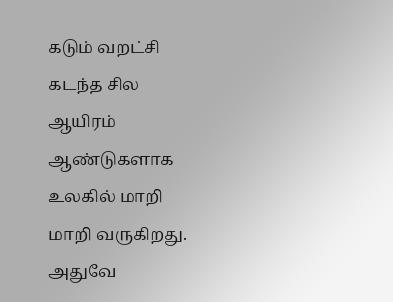கடும் வறட்சி கடந்த சில ஆயிரம் ஆண்டுகளாக உலகில் மாறி மாறி வருகிறது. அதுவே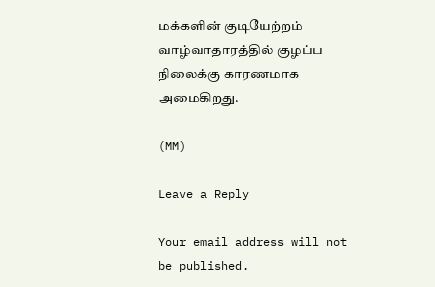மக்களின் குடியேற்றம் வாழ்வாதாரத்தில் குழப்ப நிலைக்கு காரணமாக அமைகிறது.

(MM)

Leave a Reply

Your email address will not be published.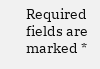Required fields are marked *